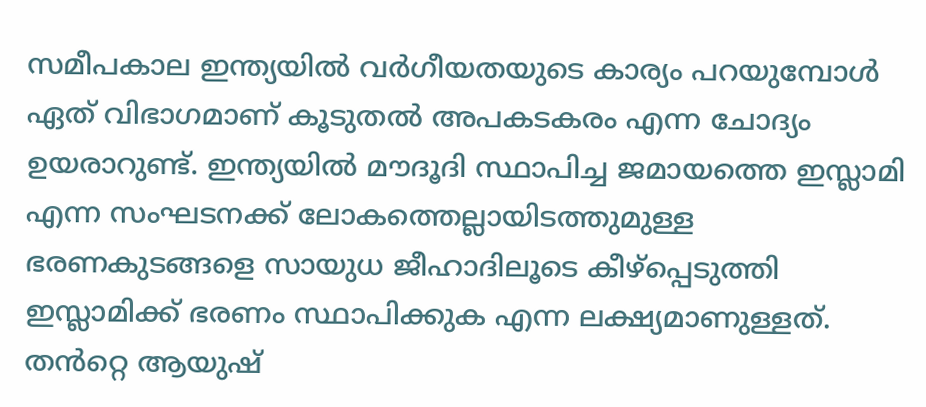സമീപകാല ഇന്ത്യയിൽ വർഗീയതയുടെ കാര്യം പറയുമ്പോൾ ഏത് വിഭാഗമാണ് കൂടുതൽ അപകടകരം എന്ന ചോദ്യം ഉയരാറുണ്ട്. ഇന്ത്യയിൽ മൗദൂദി സ്ഥാപിച്ച ജമായത്തെ ഇസ്ലാമി എന്ന സംഘടനക്ക് ലോകത്തെല്ലായിടത്തുമുള്ള ഭരണകുടങ്ങളെ സായുധ ജീഹാദിലൂടെ കീഴ്പ്പെടുത്തി ഇസ്ലാമിക്ക് ഭരണം സ്ഥാപിക്കുക എന്ന ലക്ഷ്യമാണുള്ളത്. തൻറ്റെ ആയുഷ്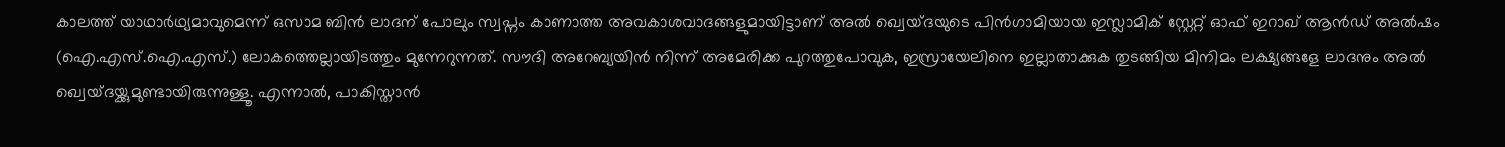കാലത്ത് യാഥാർഥ്യമാവുമെന്ന് ഒസാമ ബിൻ ലാദന് പോലും സ്വപ്നം കാണാത്ത അവകാശവാദങ്ങളുമായിട്ടാണ് അൽ ഖ്വെയ്ദയുടെ പിൻഗാമിയായ ഇസ്ലാമിക് സ്റ്റേറ്റ് ഓഫ് ഇറാഖ് ആൻഡ് അൽഷം (ഐ.എസ്.ഐ.എസ്.) ലോകത്തെല്ലായിടത്തും മുന്നേറുന്നത്. സൗദി അറേബ്യയിൻ നിന്ന് അമേരിക്ക പുറത്തുപോവുക, ഇസ്രായേലിനെ ഇല്ലാതാക്കുക തുടങ്ങിയ മിനിമം ലക്ഷ്യങ്ങളേ ലാദനും അൽ ഖ്വെയ്ദയ്ക്കുമുണ്ടായിരുന്നുള്ളൂ. എന്നാൽ, പാകിസ്താൻ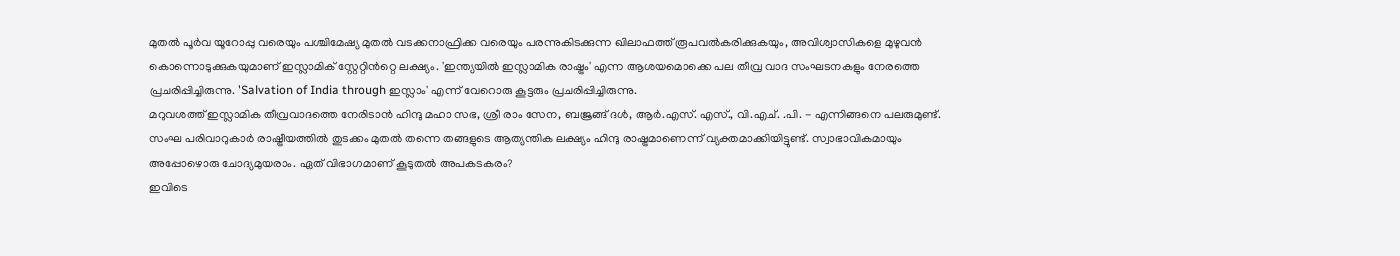മുതൽ പൂർവ യൂറോപ്പു വരെയും പശ്ചിമേഷ്യ മുതൽ വടക്കനാഫ്രിക്ക വരെയും പരന്നുകിടക്കുന്ന ഖിലാഫത്ത് രൂപവൽകരിക്കുകയും, അവിശ്വാസികളെ മുഴുവൻ കൊന്നൊടുക്കുകയുമാണ് ഇസ്ലാമിക് സ്റ്റേറ്റിൻറ്റെ ലക്ഷ്യം. 'ഇന്ത്യയിൽ ഇസ്ലാമിക രാഷ്ട്രം' എന്ന ആശയമൊക്കെ പല തീവ്ര വാദ സംഘടനകളും നേരത്തെ പ്രചരിപ്പിച്ചിരുന്നു. 'Salvation of India through ഇസ്ലാം' എന്ന് വേറൊരു കൂട്ടരും പ്രചരിപ്പിച്ചിരുന്നു.
മറുവശത്ത് ഇസ്ലാമിക തീവ്രവാദത്തെ നേരിടാൻ ഹിന്ദു മഹാ സഭ, ശ്രീ രാം സേന, ബജ്രങ്ങ് ദൾ, ആർ.എസ്. എസ്., വി.എച്. .പി. - എന്നിങ്ങനെ പലരുമുണ്ട്. സംഘ പരിവാറുകാർ രാഷ്ട്രീയത്തിൽ തുടക്കം മുതൽ തന്നെ തങ്ങളുടെ ആത്യന്തിക ലക്ഷ്യം ഹിന്ദു രാഷ്ട്രമാണെന്ന് വ്യക്തമാക്കിയിട്ടുണ്ട്. സ്വാഭാവികമായും അപ്പോഴൊരു ചോദ്യമുയരാം. ഏത് വിഭാഗമാണ് കൂടുതൽ അപകടകരം?
ഇവിടെ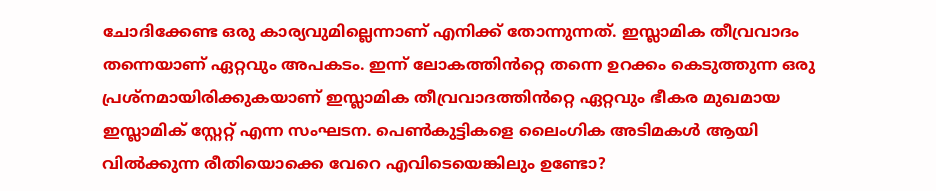ചോദിക്കേണ്ട ഒരു കാര്യവുമില്ലെന്നാണ് എനിക്ക് തോന്നുന്നത്. ഇസ്ലാമിക തീവ്രവാദം തന്നെയാണ് ഏറ്റവും അപകടം. ഇന്ന് ലോകത്തിൻറ്റെ തന്നെ ഉറക്കം കെടുത്തുന്ന ഒരു പ്രശ്നമായിരിക്കുകയാണ് ഇസ്ലാമിക തീവ്രവാദത്തിൻറ്റെ ഏറ്റവും ഭീകര മുഖമായ ഇസ്ലാമിക് സ്റ്റേറ്റ് എന്ന സംഘടന. പെൺകുട്ടികളെ ലൈംഗിക അടിമകൾ ആയി വിൽക്കുന്ന രീതിയൊക്കെ വേറെ എവിടെയെങ്കിലും ഉണ്ടോ?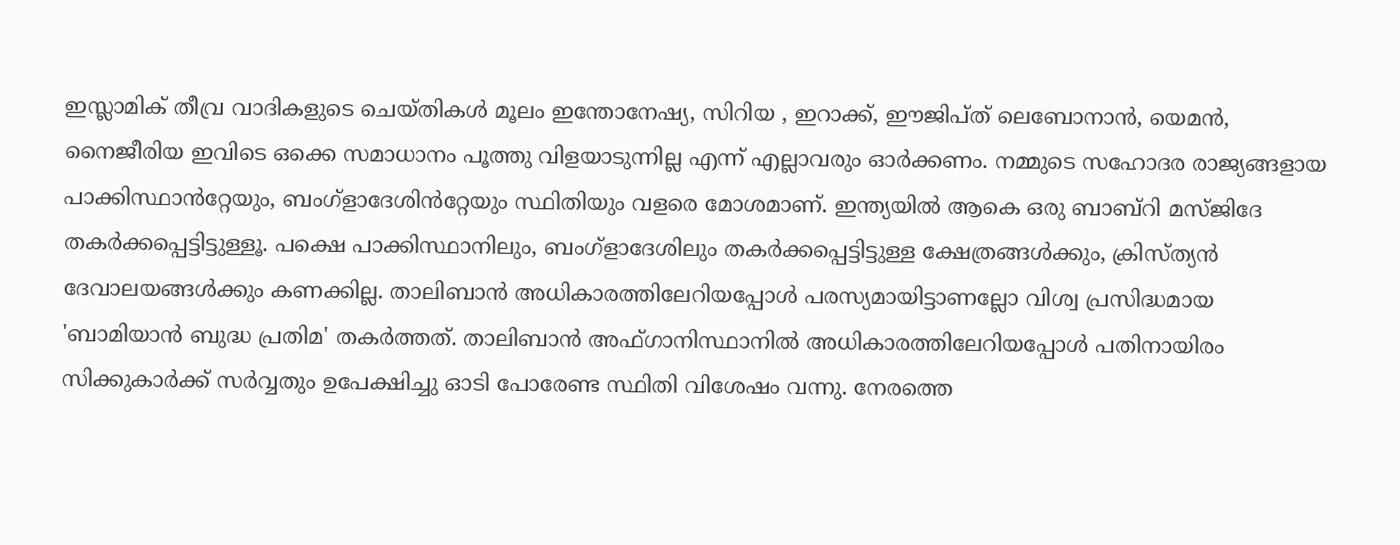ഇസ്ലാമിക് തീവ്ര വാദികളുടെ ചെയ്തികൾ മൂലം ഇന്തോനേഷ്യ, സിറിയ , ഇറാക്ക്, ഈജിപ്ത് ലെബോനാൻ, യെമൻ, നൈജീരിയ ഇവിടെ ഒക്കെ സമാധാനം പൂത്തു വിളയാടുന്നില്ല എന്ന് എല്ലാവരും ഓർക്കണം. നമ്മുടെ സഹോദര രാജ്യങ്ങളായ പാക്കിസ്ഥാൻറ്റേയും, ബംഗ്ളാദേശിൻറ്റേയും സ്ഥിതിയും വളരെ മോശമാണ്. ഇന്ത്യയിൽ ആകെ ഒരു ബാബ്റി മസ്ജിദേ തകർക്കപ്പെട്ടിട്ടുള്ളൂ. പക്ഷെ പാക്കിസ്ഥാനിലും, ബംഗ്ളാദേശിലും തകർക്കപ്പെട്ടിട്ടുള്ള ക്ഷേത്രങ്ങൾക്കും, ക്രിസ്ത്യൻ ദേവാലയങ്ങൾക്കും കണക്കില്ല. താലിബാൻ അധികാരത്തിലേറിയപ്പോൾ പരസ്യമായിട്ടാണല്ലോ വിശ്വ പ്രസിദ്ധമായ 'ബാമിയാൻ ബുദ്ധ പ്രതിമ' തകർത്തത്. താലിബാൻ അഫ്ഗാനിസ്ഥാനിൽ അധികാരത്തിലേറിയപ്പോൾ പതിനായിരം സിക്കുകാർക്ക് സർവ്വതും ഉപേക്ഷിച്ചു ഓടി പോരേണ്ട സ്ഥിതി വിശേഷം വന്നു. നേരത്തെ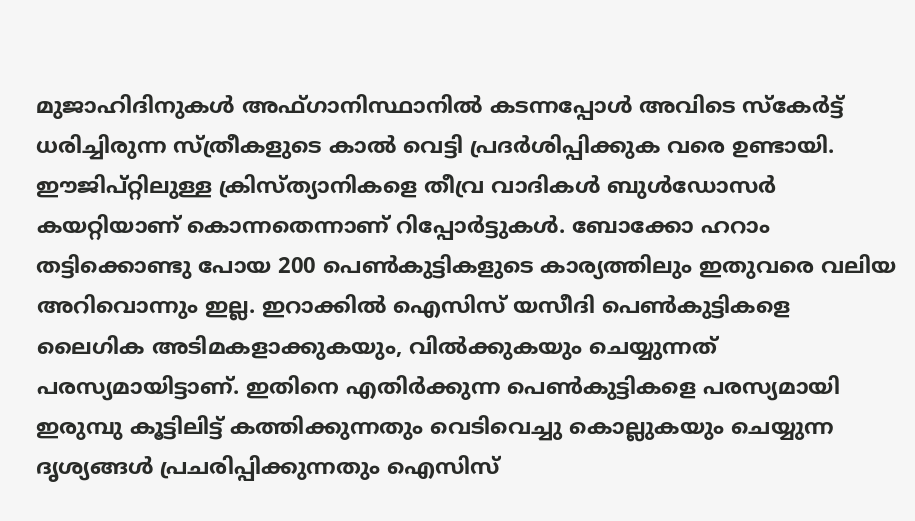മുജാഹിദിനുകൾ അഫ്ഗാനിസ്ഥാനിൽ കടന്നപ്പോൾ അവിടെ സ്കേർട്ട് ധരിച്ചിരുന്ന സ്ത്രീകളുടെ കാൽ വെട്ടി പ്രദർശിപ്പിക്കുക വരെ ഉണ്ടായി. ഈജിപ്റ്റിലുള്ള ക്രിസ്ത്യാനികളെ തീവ്ര വാദികൾ ബുൾഡോസർ കയറ്റിയാണ് കൊന്നതെന്നാണ് റിപ്പോർട്ടുകൾ. ബോക്കോ ഹറാം തട്ടിക്കൊണ്ടു പോയ 200 പെൺകുട്ടികളുടെ കാര്യത്തിലും ഇതുവരെ വലിയ അറിവൊന്നും ഇല്ല. ഇറാക്കിൽ ഐസിസ് യസീദി പെൺകുട്ടികളെ ലൈഗിക അടിമകളാക്കുകയും, വിൽക്കുകയും ചെയ്യുന്നത് പരസ്യമായിട്ടാണ്. ഇതിനെ എതിർക്കുന്ന പെൺകുട്ടികളെ പരസ്യമായി ഇരുമ്പു കൂട്ടിലിട്ട് കത്തിക്കുന്നതും വെടിവെച്ചു കൊല്ലുകയും ചെയ്യുന്ന ദൃശ്യങ്ങൾ പ്രചരിപ്പിക്കുന്നതും ഐസിസ്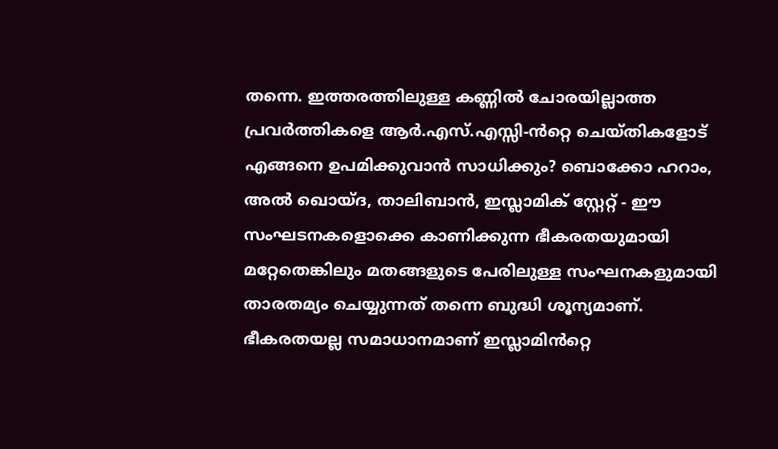തന്നെ. ഇത്തരത്തിലുള്ള കണ്ണിൽ ചോരയില്ലാത്ത പ്രവർത്തികളെ ആർ.എസ്.എസ്സി-ൻറ്റെ ചെയ്തികളോട് എങ്ങനെ ഉപമിക്കുവാൻ സാധിക്കും? ബൊക്കോ ഹറാം, അൽ ഖൊയ്ദ, താലിബാൻ, ഇസ്ലാമിക് സ്റ്റേറ്റ് - ഈ സംഘടനകളൊക്കെ കാണിക്കുന്ന ഭീകരതയുമായി മറ്റേതെങ്കിലും മതങ്ങളുടെ പേരിലുള്ള സംഘനകളുമായി താരതമ്യം ചെയ്യുന്നത് തന്നെ ബുദ്ധി ശൂന്യമാണ്.
ഭീകരതയല്ല സമാധാനമാണ് ഇസ്ലാമിൻറ്റെ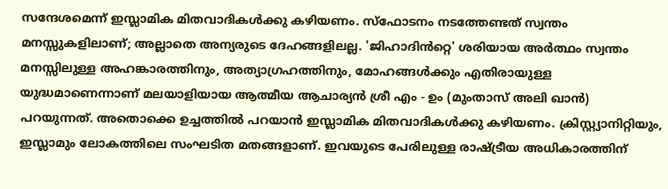സന്ദേശമെന്ന് ഇസ്ലാമിക മിതവാദികൾക്കു കഴിയണം. സ്ഫോടനം നടത്തേണ്ടത് സ്വന്തം മനസ്സുകളിലാണ്; അല്ലാതെ അന്യരുടെ ദേഹങ്ങളിലല്ല. 'ജിഹാദിൻറ്റെ' ശരിയായ അർത്ഥം സ്വന്തം മനസ്സിലുള്ള അഹങ്കാരത്തിനും, അത്യാഗ്രഹത്തിനും, മോഹങ്ങൾക്കും എതിരായുള്ള യുദ്ധമാണെന്നാണ് മലയാളിയായ ആത്മീയ ആചാര്യൻ ശ്രീ എം - ഉം (മുംതാസ് അലി ഖാൻ) പറയുന്നത്. അതൊക്കെ ഉച്ചത്തിൽ പറയാൻ ഇസ്ലാമിക മിതവാദികൾക്കു കഴിയണം. ക്രിസ്റ്റ്യാനിറ്റിയും, ഇസ്ലാമും ലോകത്തിലെ സംഘടിത മതങ്ങളാണ്. ഇവയുടെ പേരിലുള്ള രാഷ്ട്രീയ അധികാരത്തിന്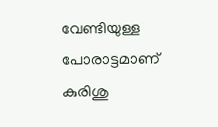വേണ്ടിയുള്ള പോരാട്ടമാണ് കുരിശു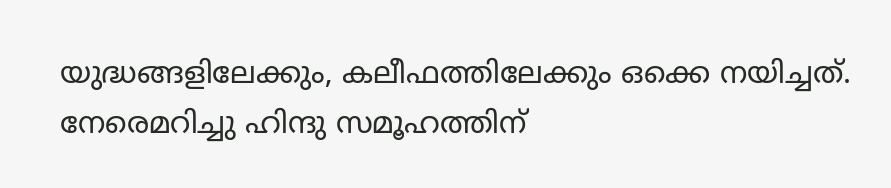യുദ്ധങ്ങളിലേക്കും, കലീഫത്തിലേക്കും ഒക്കെ നയിച്ചത്. നേരെമറിച്ചു ഹിന്ദു സമൂഹത്തിന്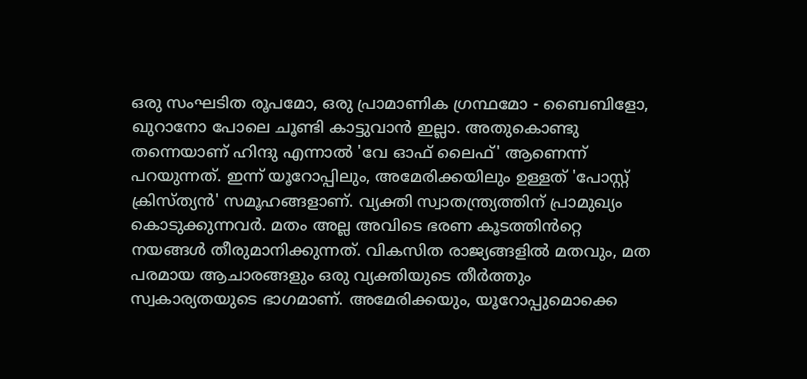ഒരു സംഘടിത രൂപമോ, ഒരു പ്രാമാണിക ഗ്രന്ഥമോ - ബൈബിളോ, ഖുറാനോ പോലെ ചൂണ്ടി കാട്ടുവാൻ ഇല്ലാ. അതുകൊണ്ടു തന്നെയാണ് ഹിന്ദു എന്നാൽ 'വേ ഓഫ് ലൈഫ്' ആണെന്ന് പറയുന്നത്. ഇന്ന് യൂറോപ്പിലും, അമേരിക്കയിലും ഉള്ളത് 'പോസ്റ്റ് ക്രിസ്ത്യൻ' സമൂഹങ്ങളാണ്. വ്യക്തി സ്വാതന്ത്ര്യത്തിന് പ്രാമുഖ്യം കൊടുക്കുന്നവർ. മതം അല്ല അവിടെ ഭരണ കൂടത്തിൻറ്റെ നയങ്ങൾ തീരുമാനിക്കുന്നത്. വികസിത രാജ്യങ്ങളിൽ മതവും, മത പരമായ ആചാരങ്ങളും ഒരു വ്യക്തിയുടെ തീർത്തും സ്വകാര്യതയുടെ ഭാഗമാണ്. അമേരിക്കയും, യൂറോപ്പുമൊക്കെ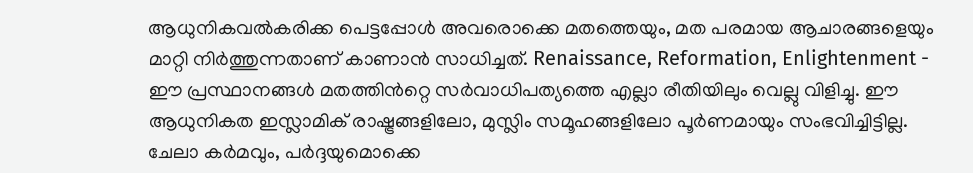ആധുനികവൽകരിക്ക പെട്ടപ്പോൾ അവരൊക്കെ മതത്തെയും, മത പരമായ ആചാരങ്ങളെയും മാറ്റി നിർത്തുന്നതാണ് കാണാൻ സാധിച്ചത്. Renaissance, Reformation, Enlightenment - ഈ പ്രസ്ഥാനങ്ങൾ മതത്തിൻറ്റെ സർവാധിപത്യത്തെ എല്ലാ രീതിയിലും വെല്ലു വിളിച്ചു. ഈ ആധുനികത ഇസ്ലാമിക് രാഷ്ട്രങ്ങളിലോ, മുസ്ലിം സമൂഹങ്ങളിലോ പൂർണമായും സംഭവിച്ചിട്ടില്ല. ചേലാ കർമവും, പർദ്ദയുമൊക്കെ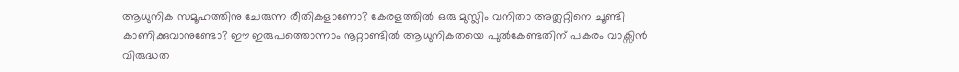ആധുനിക സമൂഹത്തിനു ചേരുന്ന രീതികളാണോ? കേരളത്തിൽ ഒരു മുസ്ലിം വനിതാ അത്ലറ്റിനെ ചൂണ്ടി കാണിക്കുവാനുണ്ടോ? ഈ ഇരുപത്തൊന്നാം നൂറ്റാണ്ടിൽ ആധുനികതയെ പുൽകേണ്ടതിന് പകരം വാക്സിൻ വിരുദ്ധത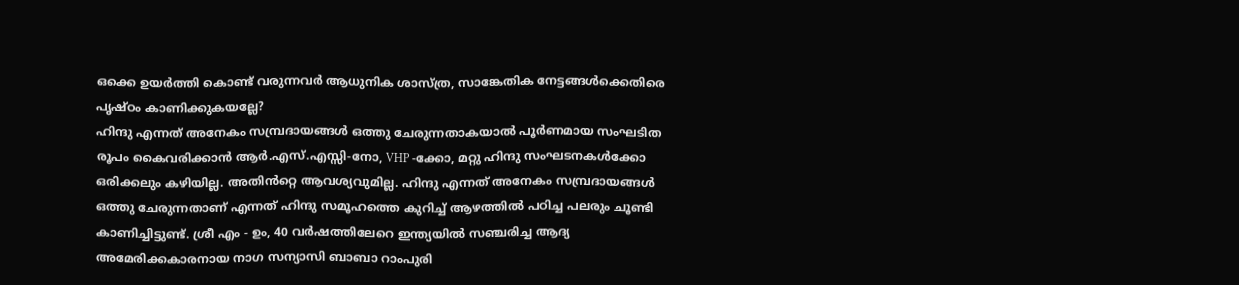ഒക്കെ ഉയർത്തി കൊണ്ട് വരുന്നവർ ആധുനിക ശാസ്ത്ര, സാങ്കേതിക നേട്ടങ്ങൾക്കെതിരെ പൃഷ്ഠം കാണിക്കുകയല്ലേ?
ഹിന്ദു എന്നത് അനേകം സമ്പ്രദായങ്ങൾ ഒത്തു ചേരുന്നതാകയാൽ പൂർണമായ സംഘടിത രൂപം കൈവരിക്കാൻ ആർ.എസ്.എസ്സി-നോ, VHP -ക്കോ, മറ്റു ഹിന്ദു സംഘടനകൾക്കോ ഒരിക്കലും കഴിയില്ല. അതിൻറ്റെ ആവശ്യവുമില്ല. ഹിന്ദു എന്നത് അനേകം സമ്പ്രദായങ്ങൾ ഒത്തു ചേരുന്നതാണ് എന്നത് ഹിന്ദു സമൂഹത്തെ കുറിച്ച് ആഴത്തിൽ പഠിച്ച പലരും ചൂണ്ടി കാണിച്ചിട്ടുണ്ട്. ശ്രീ എം - ഉം, 40 വർഷത്തിലേറെ ഇന്ത്യയിൽ സഞ്ചരിച്ച ആദ്യ അമേരിക്കകാരനായ നാഗ സന്യാസി ബാബാ റാംപുരി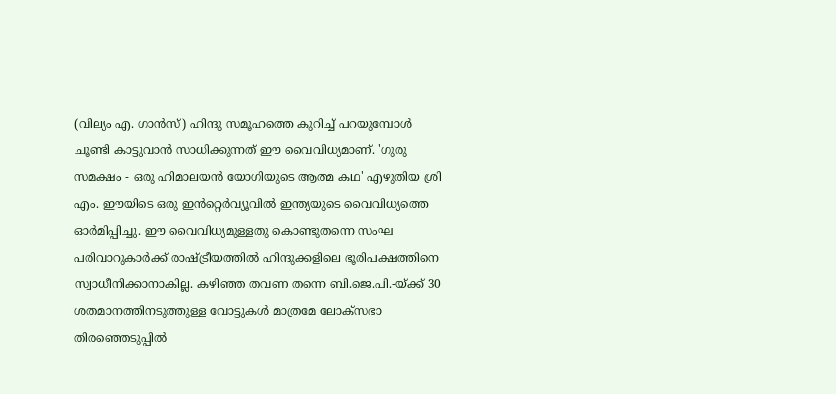(വില്യം എ. ഗാൻസ്) ഹിന്ദു സമൂഹത്തെ കുറിച്ച് പറയുമ്പോൾ ചൂണ്ടി കാട്ടുവാൻ സാധിക്കുന്നത് ഈ വൈവിധ്യമാണ്. 'ഗുരു സമക്ഷം - ഒരു ഹിമാലയൻ യോഗിയുടെ ആത്മ കഥ' എഴുതിയ ശ്രി എം. ഈയിടെ ഒരു ഇൻറ്റെർവ്യൂവിൽ ഇന്ത്യയുടെ വൈവിധ്യത്തെ ഓർമിപ്പിച്ചു. ഈ വൈവിധ്യമുള്ളതു കൊണ്ടുതന്നെ സംഘ പരിവാറുകാർക്ക് രാഷ്ട്രീയത്തിൽ ഹിന്ദുക്കളിലെ ഭൂരിപക്ഷത്തിനെ സ്വാധീനിക്കാനാകില്ല. കഴിഞ്ഞ തവണ തന്നെ ബി.ജെ.പി.-യ്ക്ക് 30 ശതമാനത്തിനടുത്തുള്ള വോട്ടുകൾ മാത്രമേ ലോക്സഭാ തിരഞ്ഞെടുപ്പിൽ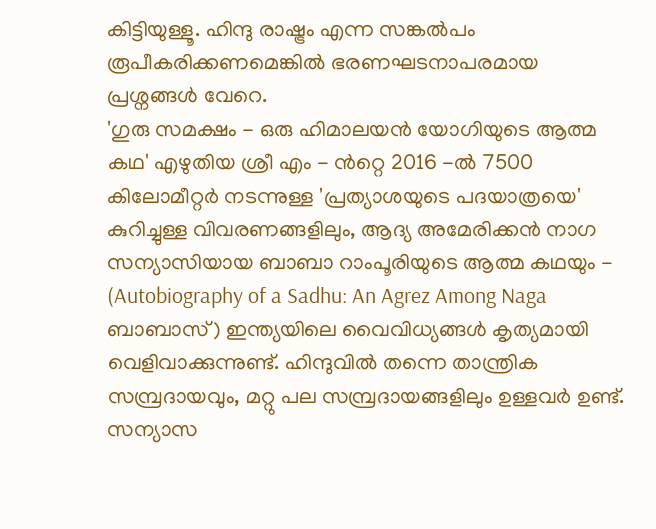കിട്ടിയുള്ളൂ. ഹിന്ദു രാഷ്ട്രം എന്ന സങ്കൽപം രൂപീകരിക്കണമെങ്കിൽ ഭരണഘടനാപരമായ പ്രശ്നങ്ങൾ വേറെ.
'ഗുരു സമക്ഷം - ഒരു ഹിമാലയൻ യോഗിയുടെ ആത്മ കഥ' എഴുതിയ ശ്രീ എം - ൻറ്റെ 2016 -ൽ 7500 കിലോമീറ്റർ നടന്നുള്ള 'പ്രത്യാശയുടെ പദയാത്രയെ' കുറിച്ചുള്ള വിവരണങ്ങളിലും, ആദ്യ അമേരിക്കൻ നാഗ സന്യാസിയായ ബാബാ റാംപൂരിയുടെ ആത്മ കഥയും - (Autobiography of a Sadhu: An Agrez Among Naga ബാബാസ്) ഇന്ത്യയിലെ വൈവിധ്യങ്ങൾ കൃത്യമായി വെളിവാക്കുന്നുണ്ട്. ഹിന്ദുവിൽ തന്നെ താന്ത്രിക സമ്പ്രദായവും, മറ്റു പല സമ്പ്രദായങ്ങളിലും ഉള്ളവർ ഉണ്ട്. സന്യാസ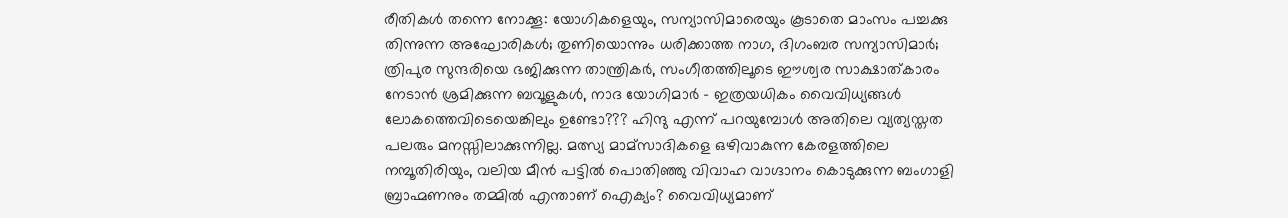രീതികൾ തന്നെ നോക്കൂ: യോഗികളെയും, സന്യാസിമാരെയും കൂടാതെ മാംസം പച്ചക്കു തിന്നുന്ന അഘോരികൾ; തുണിയൊന്നും ധരിക്കാത്ത നാഗ, ദിഗംബര സന്യാസിമാർ; ത്രിപുര സുന്ദരിയെ ഭജിക്കുന്ന താന്ത്രികർ, സംഗീതത്തിലൂടെ ഈശ്വര സാക്ഷാത്കാരം നേടാൻ ശ്രമിക്കുന്ന ബവൂളുകൾ, നാദ യോഗിമാർ - ഇത്രയധികം വൈവിധ്യങ്ങൾ ലോകത്തെവിടെയെങ്കിലും ഉണ്ടോ??? ഹിന്ദു എന്ന് പറയുമ്പോൾ അതിലെ വ്യത്യസ്തത പലരും മനസ്സിലാക്കുന്നില്ല. മത്സ്യ മാമ്സാദികളെ ഒഴിവാകുന്ന കേരളത്തിലെ നമ്പൂതിരിയും, വലിയ മീൻ പട്ടിൽ പൊതിഞ്ഞു വിവാഹ വാഗ്ദാനം കൊടുക്കുന്ന ബംഗാളി ബ്രാഹ്മണനും തമ്മിൽ എന്താണ് ഐക്യം? വൈവിധ്യമാണ്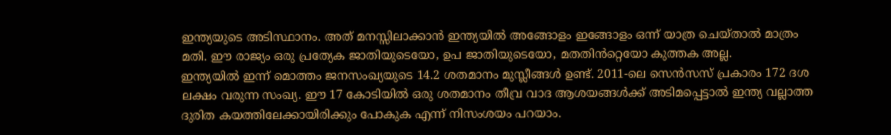ഇന്ത്യയുടെ അടിസ്ഥാനം. അത് മനസ്സിലാക്കാൻ ഇന്ത്യയിൽ അങ്ങോളം ഇങ്ങോളം ഒന്ന് യാത്ര ചെയ്താൽ മാത്രം മതി. ഈ രാജ്യം ഒരു പ്രത്യേക ജാതിയുടെയോ, ഉപ ജാതിയുടെയോ, മതതിൻറ്റെയോ കുത്തക അല്ല.
ഇന്ത്യയിൽ ഇന്ന് മൊത്തം ജനസംഖ്യയുടെ 14.2 ശതമാനം മുസ്ലീങ്ങൾ ഉണ്ട്. 2011-ലെ സെൻസസ് പ്രകാരം 172 ദശ ലക്ഷം വരുന്ന സംഖ്യ. ഈ 17 കോടിയിൽ ഒരു ശതമാനം തീവ്ര വാദ ആശയങ്ങൾക്ക് അടിമപ്പെട്ടാൽ ഇന്ത്യ വല്ലാത്ത ദുരിത കയത്തിലേക്കായിരിക്കും പോകുക എന്ന് നിസംശയം പറയാം.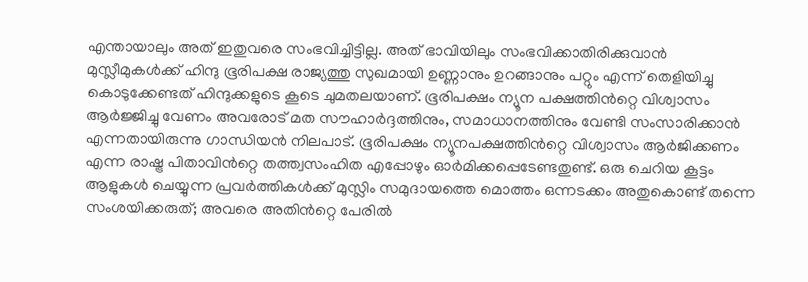എന്തായാലും അത് ഇതുവരെ സംഭവിച്ചിട്ടില്ല. അത് ഭാവിയിലും സംഭവിക്കാതിരിക്കുവാൻ മുസ്ലീമുകൾക്ക് ഹിന്ദു ഭൂരിപക്ഷ രാജ്യത്തു സുഖമായി ഉണ്ണാനും ഉറങ്ങാനും പറ്റും എന്ന് തെളിയിച്ചു കൊടുക്കേണ്ടത് ഹിന്ദുക്കളുടെ കൂടെ ചുമതലയാണ്. ഭൂരിപക്ഷം ന്യൂന പക്ഷത്തിൻറ്റെ വിശ്വാസം ആർജ്ജിച്ചു വേണം അവരോട് മത സൗഹാർദ്ദത്തിനും, സമാധാനത്തിനും വേണ്ടി സംസാരിക്കാൻ എന്നതായിരുന്നു ഗാന്ധിയൻ നിലപാട്. ഭൂരിപക്ഷം ന്യൂനപക്ഷത്തിൻറ്റെ വിശ്വാസം ആർജിക്കണം എന്ന രാഷ്ട്ര പിതാവിൻറ്റെ തത്ത്വസംഹിത എപ്പോഴും ഓർമിക്കപ്പെടേണ്ടതുണ്ട്. ഒരു ചെറിയ കൂട്ടം ആളുകൾ ചെയ്യുന്ന പ്രവർത്തികൾക്ക് മുസ്ലിം സമുദായത്തെ മൊത്തം ഒന്നടക്കം അതുകൊണ്ട് തന്നെ സംശയിക്കരുത്; അവരെ അതിൻറ്റെ പേരിൽ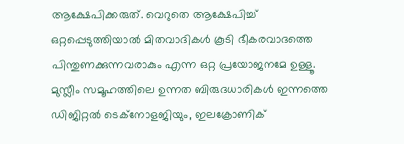ആക്ഷേപിക്കരുത്. വെറുതെ ആക്ഷേപിച്ച് ഒറ്റപ്പെടുത്തിയാൽ മിതവാദികൾ കൂടി ഭീകരവാദത്തെ പിന്തുണക്കുന്നവരാകും എന്ന ഒറ്റ പ്രയോജനമേ ഉള്ളൂ. മുസ്ലീം സമൂഹത്തിലെ ഉന്നത ബിരുദധാരികൾ ഇന്നത്തെ ഡിജിറ്റൽ ടെക്നോളജിയും, ഇലക്രോണിക്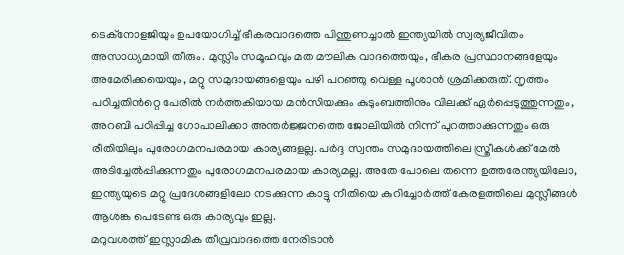ടെക്നോളജിയും ഉപയോഗിച്ച് ഭീകരവാദത്തെ പിന്തുണച്ചാൽ ഇന്ത്യയിൽ സ്വര്യജീവിതം അസാധ്യമായി തീരും. മുസ്ലിം സമൂഹവും മത മൗലിക വാദത്തെയും, ഭീകര പ്രസ്ഥാനങ്ങളേയും അമേരിക്കയെയും, മറ്റു സമുദായങ്ങളെയും പഴി പറഞ്ഞു വെള്ള പൂശാൻ ശ്രമിക്കരുത്. നൃത്തം പഠിച്ചതിൻറ്റെ പേരിൽ നർത്തകിയായ മൻസിയക്കും കുടുംബത്തിനും വിലക്ക് ഏർപ്പെടുത്തുന്നതും, അറബി പഠിപ്പിച്ച ഗോപാലിക്കാ അന്തർജ്ജനത്തെ ജോലിയിൽ നിന്ന് പുറത്താക്കുന്നതും ഒരു രീതിയിലും പുരോഗമനപരമായ കാര്യങ്ങളല്ല. പർദ്ദ സ്വന്തം സമുദായത്തിലെ സ്ത്രീകൾക്ക് മേൽ അടിച്ചേൽപ്പിക്കുന്നതും പുരോഗമനപരമായ കാര്യമല്ല. അതേ പോലെ തന്നെ ഉത്തരേന്ത്യയിലോ, ഇന്ത്യയുടെ മറ്റു പ്രദേശങ്ങളിലോ നടക്കുന്ന കാട്ടു നീതിയെ കുറിച്ചോർത്ത് കേരളത്തിലെ മുസ്ലീങ്ങൾ ആശങ്ക പെടേണ്ട ഒരു കാര്യവും ഇല്ല.
മറുവശത്ത് ഇസ്ലാമിക തീവ്രവാദത്തെ നേരിടാൻ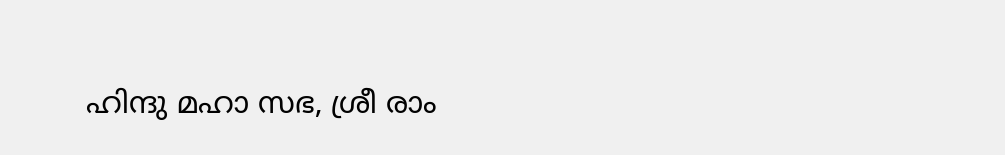ഹിന്ദു മഹാ സഭ, ശ്രീ രാം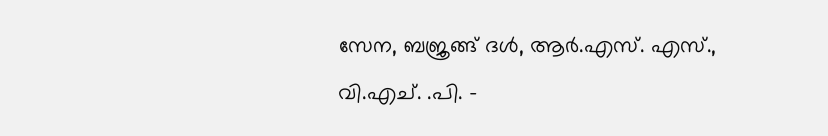സേന, ബജ്രങ്ങ് ദൾ, ആർ.എസ്. എസ്., വി.എച്. .പി. -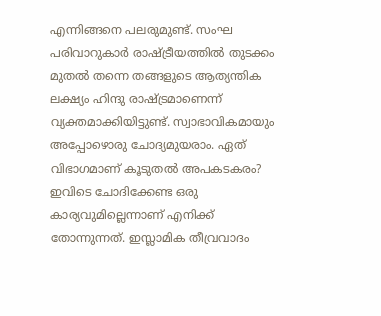എന്നിങ്ങനെ പലരുമുണ്ട്. സംഘ പരിവാറുകാർ രാഷ്ട്രീയത്തിൽ തുടക്കം മുതൽ തന്നെ തങ്ങളുടെ ആത്യന്തിക ലക്ഷ്യം ഹിന്ദു രാഷ്ട്രമാണെന്ന് വ്യക്തമാക്കിയിട്ടുണ്ട്. സ്വാഭാവികമായും അപ്പോഴൊരു ചോദ്യമുയരാം. ഏത് വിഭാഗമാണ് കൂടുതൽ അപകടകരം?
ഇവിടെ ചോദിക്കേണ്ട ഒരു കാര്യവുമില്ലെന്നാണ് എനിക്ക് തോന്നുന്നത്. ഇസ്ലാമിക തീവ്രവാദം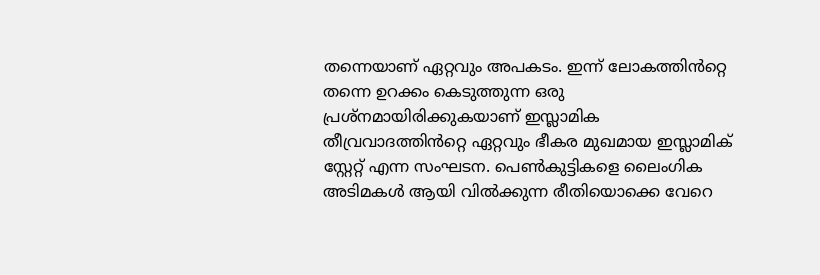തന്നെയാണ് ഏറ്റവും അപകടം. ഇന്ന് ലോകത്തിൻറ്റെ തന്നെ ഉറക്കം കെടുത്തുന്ന ഒരു പ്രശ്നമായിരിക്കുകയാണ് ഇസ്ലാമിക തീവ്രവാദത്തിൻറ്റെ ഏറ്റവും ഭീകര മുഖമായ ഇസ്ലാമിക് സ്റ്റേറ്റ് എന്ന സംഘടന. പെൺകുട്ടികളെ ലൈംഗിക അടിമകൾ ആയി വിൽക്കുന്ന രീതിയൊക്കെ വേറെ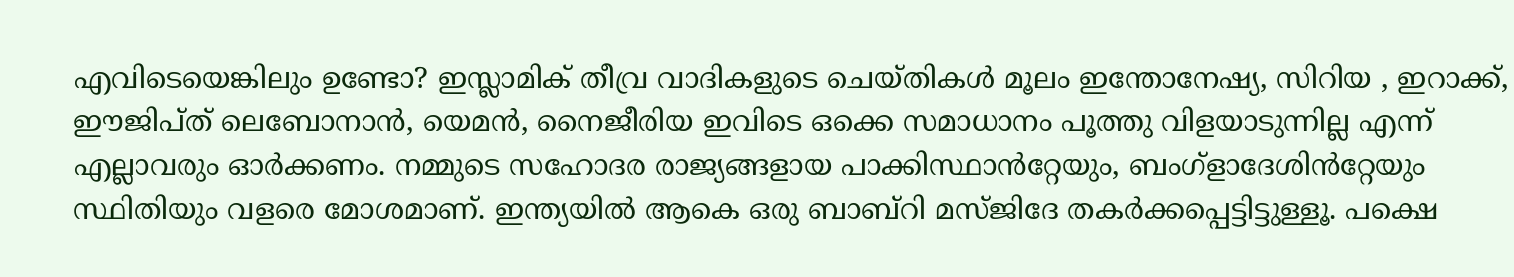എവിടെയെങ്കിലും ഉണ്ടോ? ഇസ്ലാമിക് തീവ്ര വാദികളുടെ ചെയ്തികൾ മൂലം ഇന്തോനേഷ്യ, സിറിയ , ഇറാക്ക്, ഈജിപ്ത് ലെബോനാൻ, യെമൻ, നൈജീരിയ ഇവിടെ ഒക്കെ സമാധാനം പൂത്തു വിളയാടുന്നില്ല എന്ന് എല്ലാവരും ഓർക്കണം. നമ്മുടെ സഹോദര രാജ്യങ്ങളായ പാക്കിസ്ഥാൻറ്റേയും, ബംഗ്ളാദേശിൻറ്റേയും സ്ഥിതിയും വളരെ മോശമാണ്. ഇന്ത്യയിൽ ആകെ ഒരു ബാബ്റി മസ്ജിദേ തകർക്കപ്പെട്ടിട്ടുള്ളൂ. പക്ഷെ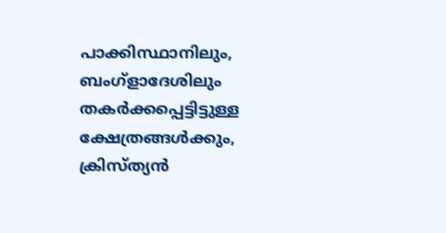പാക്കിസ്ഥാനിലും, ബംഗ്ളാദേശിലും തകർക്കപ്പെട്ടിട്ടുള്ള ക്ഷേത്രങ്ങൾക്കും, ക്രിസ്ത്യൻ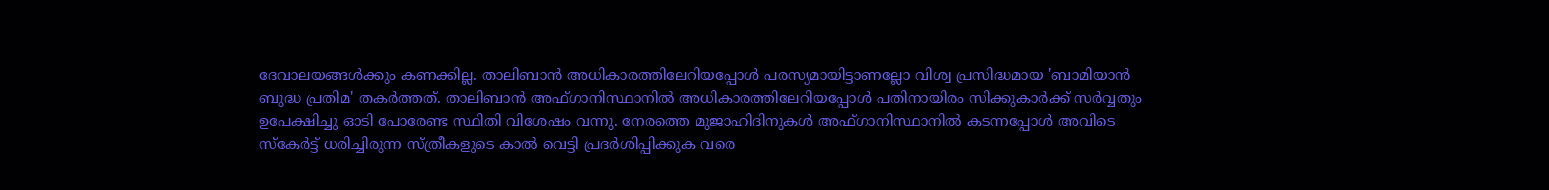ദേവാലയങ്ങൾക്കും കണക്കില്ല. താലിബാൻ അധികാരത്തിലേറിയപ്പോൾ പരസ്യമായിട്ടാണല്ലോ വിശ്വ പ്രസിദ്ധമായ 'ബാമിയാൻ ബുദ്ധ പ്രതിമ' തകർത്തത്. താലിബാൻ അഫ്ഗാനിസ്ഥാനിൽ അധികാരത്തിലേറിയപ്പോൾ പതിനായിരം സിക്കുകാർക്ക് സർവ്വതും ഉപേക്ഷിച്ചു ഓടി പോരേണ്ട സ്ഥിതി വിശേഷം വന്നു. നേരത്തെ മുജാഹിദിനുകൾ അഫ്ഗാനിസ്ഥാനിൽ കടന്നപ്പോൾ അവിടെ സ്കേർട്ട് ധരിച്ചിരുന്ന സ്ത്രീകളുടെ കാൽ വെട്ടി പ്രദർശിപ്പിക്കുക വരെ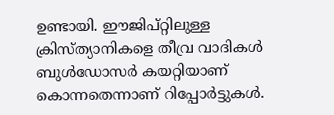ഉണ്ടായി. ഈജിപ്റ്റിലുള്ള ക്രിസ്ത്യാനികളെ തീവ്ര വാദികൾ ബുൾഡോസർ കയറ്റിയാണ് കൊന്നതെന്നാണ് റിപ്പോർട്ടുകൾ.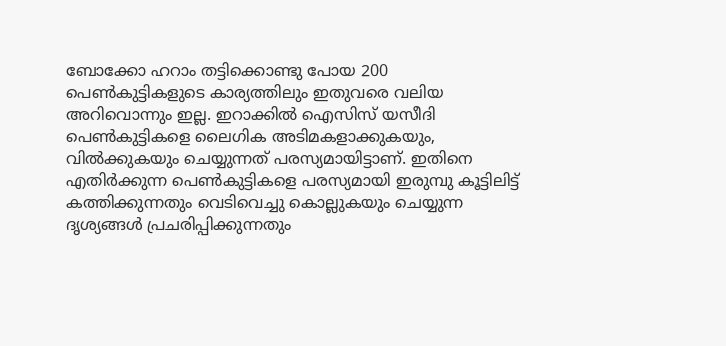ബോക്കോ ഹറാം തട്ടിക്കൊണ്ടു പോയ 200 പെൺകുട്ടികളുടെ കാര്യത്തിലും ഇതുവരെ വലിയ അറിവൊന്നും ഇല്ല. ഇറാക്കിൽ ഐസിസ് യസീദി പെൺകുട്ടികളെ ലൈഗിക അടിമകളാക്കുകയും, വിൽക്കുകയും ചെയ്യുന്നത് പരസ്യമായിട്ടാണ്. ഇതിനെ എതിർക്കുന്ന പെൺകുട്ടികളെ പരസ്യമായി ഇരുമ്പു കൂട്ടിലിട്ട് കത്തിക്കുന്നതും വെടിവെച്ചു കൊല്ലുകയും ചെയ്യുന്ന ദൃശ്യങ്ങൾ പ്രചരിപ്പിക്കുന്നതും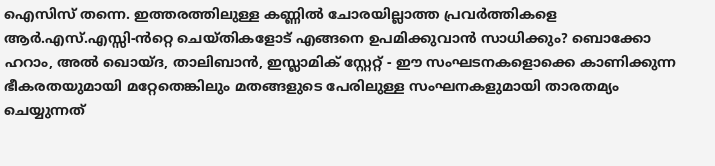ഐസിസ് തന്നെ. ഇത്തരത്തിലുള്ള കണ്ണിൽ ചോരയില്ലാത്ത പ്രവർത്തികളെ ആർ.എസ്.എസ്സി-ൻറ്റെ ചെയ്തികളോട് എങ്ങനെ ഉപമിക്കുവാൻ സാധിക്കും? ബൊക്കോ ഹറാം, അൽ ഖൊയ്ദ, താലിബാൻ, ഇസ്ലാമിക് സ്റ്റേറ്റ് - ഈ സംഘടനകളൊക്കെ കാണിക്കുന്ന ഭീകരതയുമായി മറ്റേതെങ്കിലും മതങ്ങളുടെ പേരിലുള്ള സംഘനകളുമായി താരതമ്യം ചെയ്യുന്നത്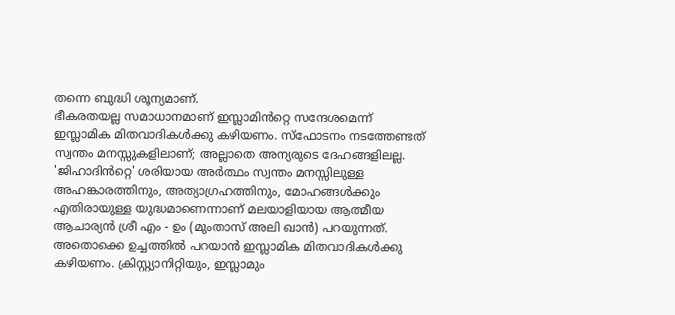തന്നെ ബുദ്ധി ശൂന്യമാണ്.
ഭീകരതയല്ല സമാധാനമാണ് ഇസ്ലാമിൻറ്റെ സന്ദേശമെന്ന് ഇസ്ലാമിക മിതവാദികൾക്കു കഴിയണം. സ്ഫോടനം നടത്തേണ്ടത് സ്വന്തം മനസ്സുകളിലാണ്; അല്ലാതെ അന്യരുടെ ദേഹങ്ങളിലല്ല. 'ജിഹാദിൻറ്റെ' ശരിയായ അർത്ഥം സ്വന്തം മനസ്സിലുള്ള അഹങ്കാരത്തിനും, അത്യാഗ്രഹത്തിനും, മോഹങ്ങൾക്കും എതിരായുള്ള യുദ്ധമാണെന്നാണ് മലയാളിയായ ആത്മീയ ആചാര്യൻ ശ്രീ എം - ഉം (മുംതാസ് അലി ഖാൻ) പറയുന്നത്. അതൊക്കെ ഉച്ചത്തിൽ പറയാൻ ഇസ്ലാമിക മിതവാദികൾക്കു കഴിയണം. ക്രിസ്റ്റ്യാനിറ്റിയും, ഇസ്ലാമും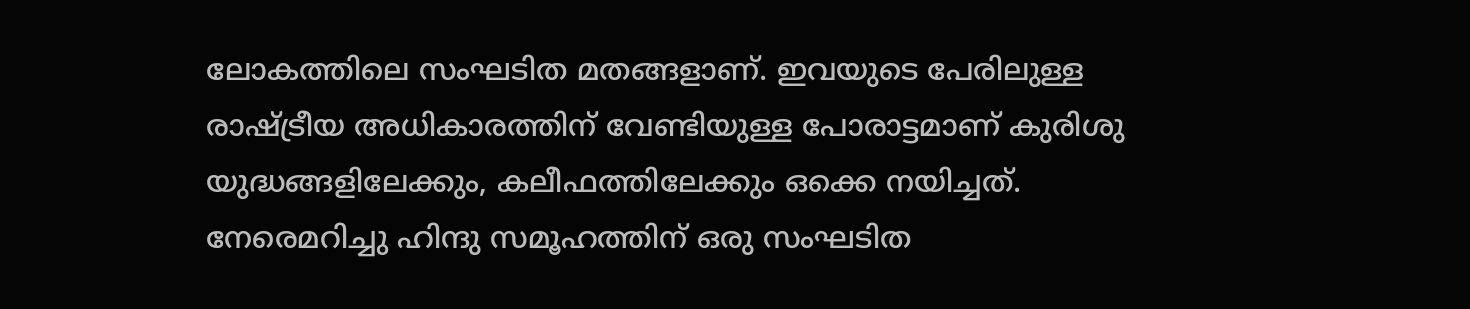ലോകത്തിലെ സംഘടിത മതങ്ങളാണ്. ഇവയുടെ പേരിലുള്ള രാഷ്ട്രീയ അധികാരത്തിന് വേണ്ടിയുള്ള പോരാട്ടമാണ് കുരിശു യുദ്ധങ്ങളിലേക്കും, കലീഫത്തിലേക്കും ഒക്കെ നയിച്ചത്. നേരെമറിച്ചു ഹിന്ദു സമൂഹത്തിന് ഒരു സംഘടിത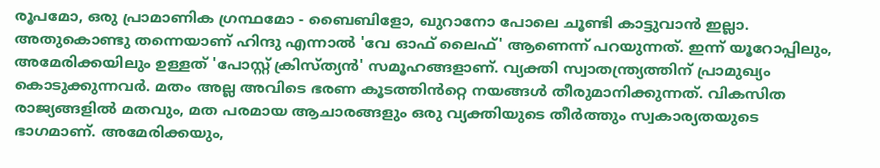രൂപമോ, ഒരു പ്രാമാണിക ഗ്രന്ഥമോ - ബൈബിളോ, ഖുറാനോ പോലെ ചൂണ്ടി കാട്ടുവാൻ ഇല്ലാ. അതുകൊണ്ടു തന്നെയാണ് ഹിന്ദു എന്നാൽ 'വേ ഓഫ് ലൈഫ്' ആണെന്ന് പറയുന്നത്. ഇന്ന് യൂറോപ്പിലും, അമേരിക്കയിലും ഉള്ളത് 'പോസ്റ്റ് ക്രിസ്ത്യൻ' സമൂഹങ്ങളാണ്. വ്യക്തി സ്വാതന്ത്ര്യത്തിന് പ്രാമുഖ്യം കൊടുക്കുന്നവർ. മതം അല്ല അവിടെ ഭരണ കൂടത്തിൻറ്റെ നയങ്ങൾ തീരുമാനിക്കുന്നത്. വികസിത രാജ്യങ്ങളിൽ മതവും, മത പരമായ ആചാരങ്ങളും ഒരു വ്യക്തിയുടെ തീർത്തും സ്വകാര്യതയുടെ ഭാഗമാണ്. അമേരിക്കയും,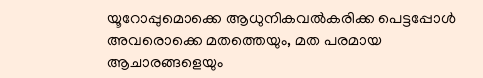യൂറോപ്പുമൊക്കെ ആധുനികവൽകരിക്ക പെട്ടപ്പോൾ അവരൊക്കെ മതത്തെയും, മത പരമായ ആചാരങ്ങളെയും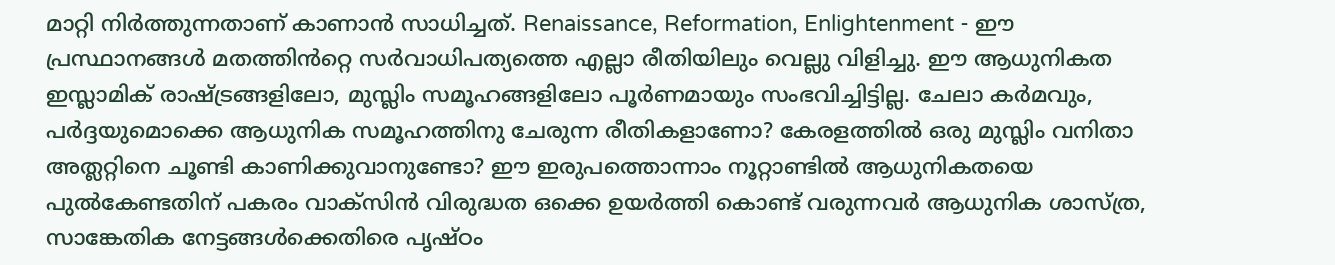മാറ്റി നിർത്തുന്നതാണ് കാണാൻ സാധിച്ചത്. Renaissance, Reformation, Enlightenment - ഈ പ്രസ്ഥാനങ്ങൾ മതത്തിൻറ്റെ സർവാധിപത്യത്തെ എല്ലാ രീതിയിലും വെല്ലു വിളിച്ചു. ഈ ആധുനികത ഇസ്ലാമിക് രാഷ്ട്രങ്ങളിലോ, മുസ്ലിം സമൂഹങ്ങളിലോ പൂർണമായും സംഭവിച്ചിട്ടില്ല. ചേലാ കർമവും, പർദ്ദയുമൊക്കെ ആധുനിക സമൂഹത്തിനു ചേരുന്ന രീതികളാണോ? കേരളത്തിൽ ഒരു മുസ്ലിം വനിതാ അത്ലറ്റിനെ ചൂണ്ടി കാണിക്കുവാനുണ്ടോ? ഈ ഇരുപത്തൊന്നാം നൂറ്റാണ്ടിൽ ആധുനികതയെ പുൽകേണ്ടതിന് പകരം വാക്സിൻ വിരുദ്ധത ഒക്കെ ഉയർത്തി കൊണ്ട് വരുന്നവർ ആധുനിക ശാസ്ത്ര, സാങ്കേതിക നേട്ടങ്ങൾക്കെതിരെ പൃഷ്ഠം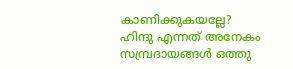കാണിക്കുകയല്ലേ?
ഹിന്ദു എന്നത് അനേകം സമ്പ്രദായങ്ങൾ ഒത്തു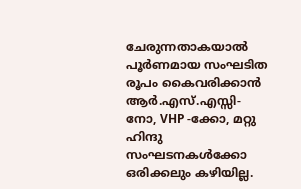ചേരുന്നതാകയാൽ പൂർണമായ സംഘടിത രൂപം കൈവരിക്കാൻ ആർ.എസ്.എസ്സി-നോ, VHP -ക്കോ, മറ്റു ഹിന്ദു സംഘടനകൾക്കോ ഒരിക്കലും കഴിയില്ല.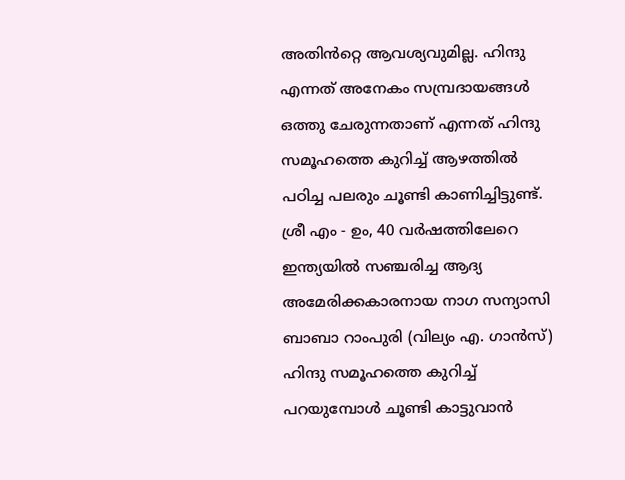അതിൻറ്റെ ആവശ്യവുമില്ല. ഹിന്ദു എന്നത് അനേകം സമ്പ്രദായങ്ങൾ ഒത്തു ചേരുന്നതാണ് എന്നത് ഹിന്ദു സമൂഹത്തെ കുറിച്ച് ആഴത്തിൽ പഠിച്ച പലരും ചൂണ്ടി കാണിച്ചിട്ടുണ്ട്. ശ്രീ എം - ഉം, 40 വർഷത്തിലേറെ ഇന്ത്യയിൽ സഞ്ചരിച്ച ആദ്യ അമേരിക്കകാരനായ നാഗ സന്യാസി ബാബാ റാംപുരി (വില്യം എ. ഗാൻസ്) ഹിന്ദു സമൂഹത്തെ കുറിച്ച് പറയുമ്പോൾ ചൂണ്ടി കാട്ടുവാൻ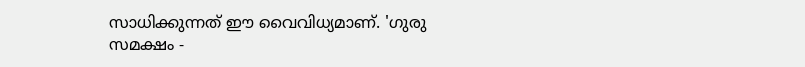സാധിക്കുന്നത് ഈ വൈവിധ്യമാണ്. 'ഗുരു സമക്ഷം -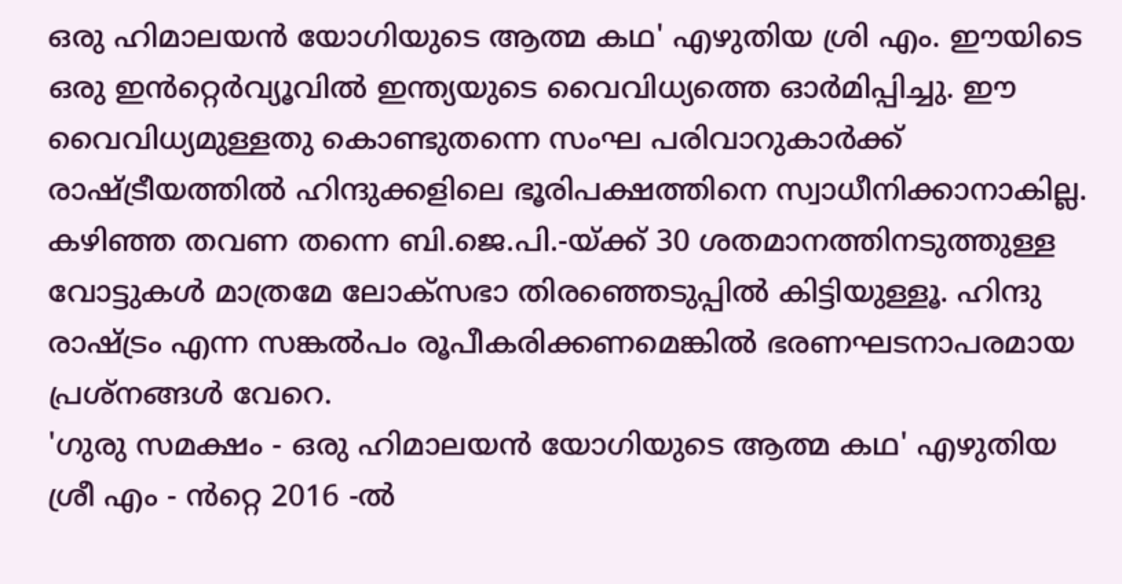ഒരു ഹിമാലയൻ യോഗിയുടെ ആത്മ കഥ' എഴുതിയ ശ്രി എം. ഈയിടെ ഒരു ഇൻറ്റെർവ്യൂവിൽ ഇന്ത്യയുടെ വൈവിധ്യത്തെ ഓർമിപ്പിച്ചു. ഈ വൈവിധ്യമുള്ളതു കൊണ്ടുതന്നെ സംഘ പരിവാറുകാർക്ക് രാഷ്ട്രീയത്തിൽ ഹിന്ദുക്കളിലെ ഭൂരിപക്ഷത്തിനെ സ്വാധീനിക്കാനാകില്ല. കഴിഞ്ഞ തവണ തന്നെ ബി.ജെ.പി.-യ്ക്ക് 30 ശതമാനത്തിനടുത്തുള്ള വോട്ടുകൾ മാത്രമേ ലോക്സഭാ തിരഞ്ഞെടുപ്പിൽ കിട്ടിയുള്ളൂ. ഹിന്ദു രാഷ്ട്രം എന്ന സങ്കൽപം രൂപീകരിക്കണമെങ്കിൽ ഭരണഘടനാപരമായ പ്രശ്നങ്ങൾ വേറെ.
'ഗുരു സമക്ഷം - ഒരു ഹിമാലയൻ യോഗിയുടെ ആത്മ കഥ' എഴുതിയ ശ്രീ എം - ൻറ്റെ 2016 -ൽ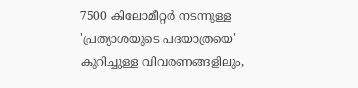7500 കിലോമീറ്റർ നടന്നുള്ള 'പ്രത്യാശയുടെ പദയാത്രയെ' കുറിച്ചുള്ള വിവരണങ്ങളിലും,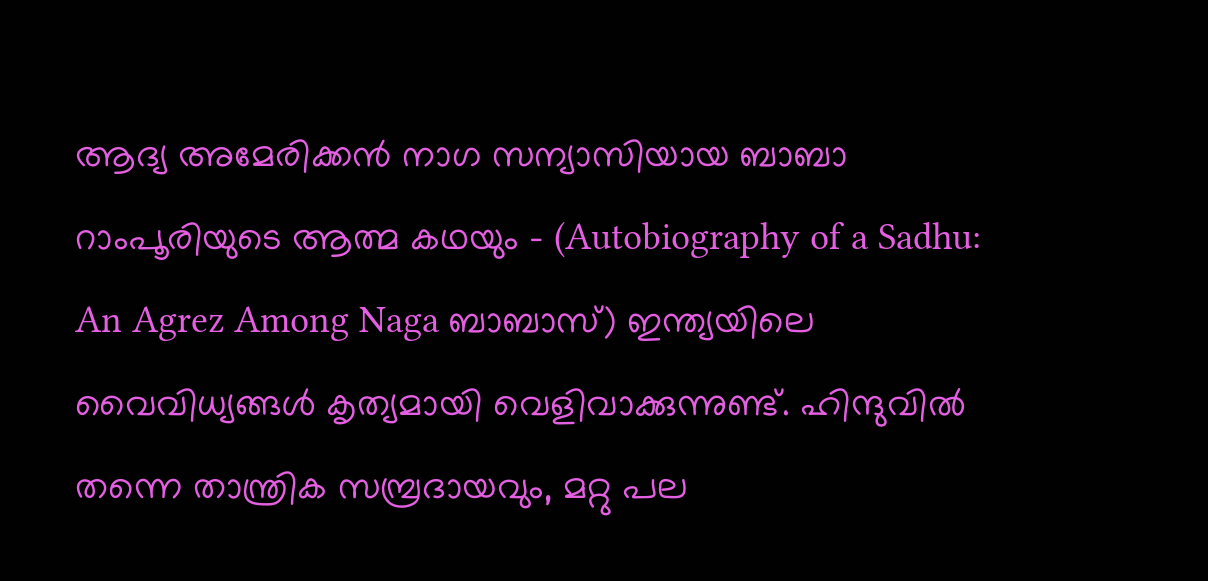ആദ്യ അമേരിക്കൻ നാഗ സന്യാസിയായ ബാബാ റാംപൂരിയുടെ ആത്മ കഥയും - (Autobiography of a Sadhu: An Agrez Among Naga ബാബാസ്) ഇന്ത്യയിലെ വൈവിധ്യങ്ങൾ കൃത്യമായി വെളിവാക്കുന്നുണ്ട്. ഹിന്ദുവിൽ തന്നെ താന്ത്രിക സമ്പ്രദായവും, മറ്റു പല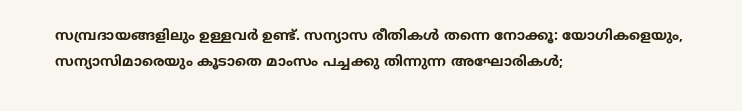സമ്പ്രദായങ്ങളിലും ഉള്ളവർ ഉണ്ട്. സന്യാസ രീതികൾ തന്നെ നോക്കൂ: യോഗികളെയും, സന്യാസിമാരെയും കൂടാതെ മാംസം പച്ചക്കു തിന്നുന്ന അഘോരികൾ;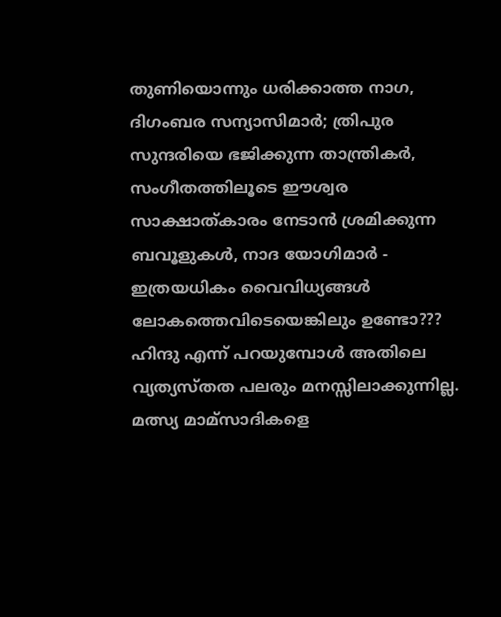തുണിയൊന്നും ധരിക്കാത്ത നാഗ, ദിഗംബര സന്യാസിമാർ; ത്രിപുര സുന്ദരിയെ ഭജിക്കുന്ന താന്ത്രികർ, സംഗീതത്തിലൂടെ ഈശ്വര സാക്ഷാത്കാരം നേടാൻ ശ്രമിക്കുന്ന ബവൂളുകൾ, നാദ യോഗിമാർ - ഇത്രയധികം വൈവിധ്യങ്ങൾ ലോകത്തെവിടെയെങ്കിലും ഉണ്ടോ??? ഹിന്ദു എന്ന് പറയുമ്പോൾ അതിലെ വ്യത്യസ്തത പലരും മനസ്സിലാക്കുന്നില്ല. മത്സ്യ മാമ്സാദികളെ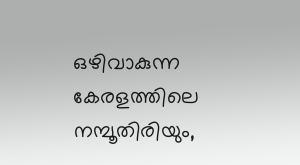ഒഴിവാകുന്ന കേരളത്തിലെ നമ്പൂതിരിയും,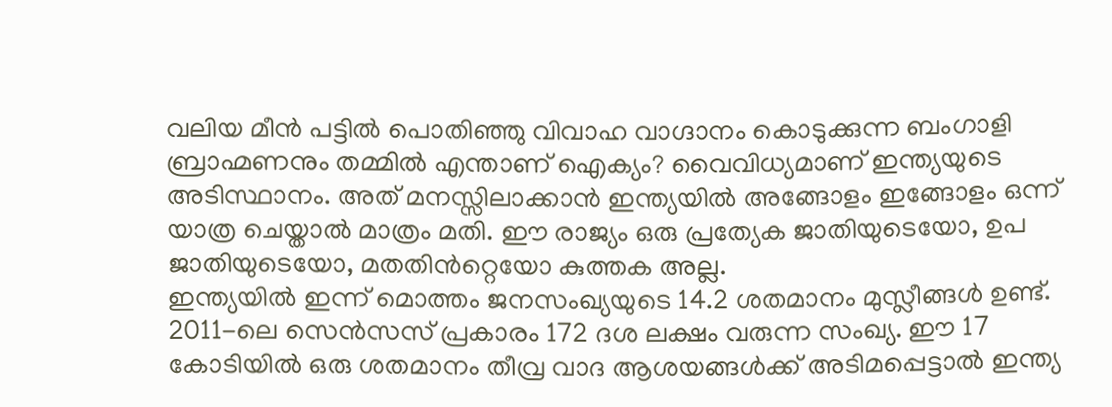വലിയ മീൻ പട്ടിൽ പൊതിഞ്ഞു വിവാഹ വാഗ്ദാനം കൊടുക്കുന്ന ബംഗാളി ബ്രാഹ്മണനും തമ്മിൽ എന്താണ് ഐക്യം? വൈവിധ്യമാണ് ഇന്ത്യയുടെ അടിസ്ഥാനം. അത് മനസ്സിലാക്കാൻ ഇന്ത്യയിൽ അങ്ങോളം ഇങ്ങോളം ഒന്ന് യാത്ര ചെയ്താൽ മാത്രം മതി. ഈ രാജ്യം ഒരു പ്രത്യേക ജാതിയുടെയോ, ഉപ ജാതിയുടെയോ, മതതിൻറ്റെയോ കുത്തക അല്ല.
ഇന്ത്യയിൽ ഇന്ന് മൊത്തം ജനസംഖ്യയുടെ 14.2 ശതമാനം മുസ്ലീങ്ങൾ ഉണ്ട്. 2011-ലെ സെൻസസ് പ്രകാരം 172 ദശ ലക്ഷം വരുന്ന സംഖ്യ. ഈ 17 കോടിയിൽ ഒരു ശതമാനം തീവ്ര വാദ ആശയങ്ങൾക്ക് അടിമപ്പെട്ടാൽ ഇന്ത്യ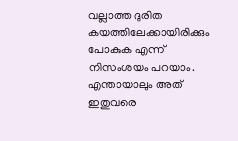വല്ലാത്ത ദുരിത കയത്തിലേക്കായിരിക്കും പോകുക എന്ന് നിസംശയം പറയാം. എന്തായാലും അത് ഇതുവരെ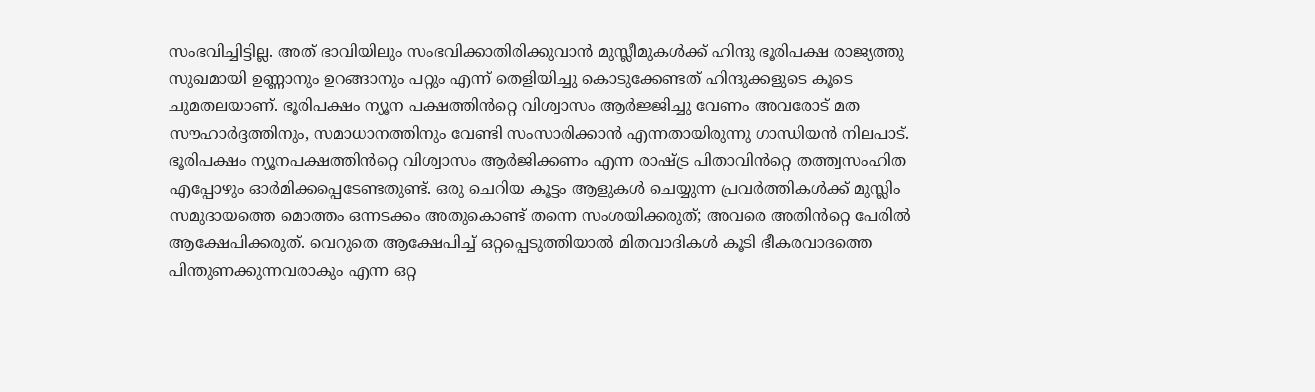സംഭവിച്ചിട്ടില്ല. അത് ഭാവിയിലും സംഭവിക്കാതിരിക്കുവാൻ മുസ്ലീമുകൾക്ക് ഹിന്ദു ഭൂരിപക്ഷ രാജ്യത്തു സുഖമായി ഉണ്ണാനും ഉറങ്ങാനും പറ്റും എന്ന് തെളിയിച്ചു കൊടുക്കേണ്ടത് ഹിന്ദുക്കളുടെ കൂടെ ചുമതലയാണ്. ഭൂരിപക്ഷം ന്യൂന പക്ഷത്തിൻറ്റെ വിശ്വാസം ആർജ്ജിച്ചു വേണം അവരോട് മത സൗഹാർദ്ദത്തിനും, സമാധാനത്തിനും വേണ്ടി സംസാരിക്കാൻ എന്നതായിരുന്നു ഗാന്ധിയൻ നിലപാട്. ഭൂരിപക്ഷം ന്യൂനപക്ഷത്തിൻറ്റെ വിശ്വാസം ആർജിക്കണം എന്ന രാഷ്ട്ര പിതാവിൻറ്റെ തത്ത്വസംഹിത എപ്പോഴും ഓർമിക്കപ്പെടേണ്ടതുണ്ട്. ഒരു ചെറിയ കൂട്ടം ആളുകൾ ചെയ്യുന്ന പ്രവർത്തികൾക്ക് മുസ്ലിം സമുദായത്തെ മൊത്തം ഒന്നടക്കം അതുകൊണ്ട് തന്നെ സംശയിക്കരുത്; അവരെ അതിൻറ്റെ പേരിൽ ആക്ഷേപിക്കരുത്. വെറുതെ ആക്ഷേപിച്ച് ഒറ്റപ്പെടുത്തിയാൽ മിതവാദികൾ കൂടി ഭീകരവാദത്തെ പിന്തുണക്കുന്നവരാകും എന്ന ഒറ്റ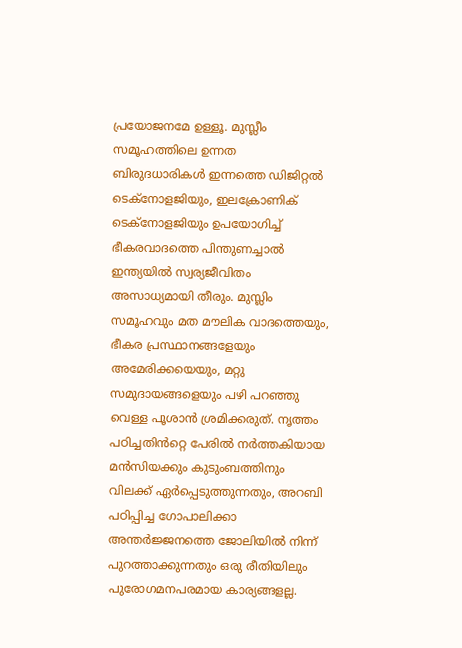പ്രയോജനമേ ഉള്ളൂ. മുസ്ലീം സമൂഹത്തിലെ ഉന്നത ബിരുദധാരികൾ ഇന്നത്തെ ഡിജിറ്റൽ ടെക്നോളജിയും, ഇലക്രോണിക് ടെക്നോളജിയും ഉപയോഗിച്ച് ഭീകരവാദത്തെ പിന്തുണച്ചാൽ ഇന്ത്യയിൽ സ്വര്യജീവിതം അസാധ്യമായി തീരും. മുസ്ലിം സമൂഹവും മത മൗലിക വാദത്തെയും, ഭീകര പ്രസ്ഥാനങ്ങളേയും അമേരിക്കയെയും, മറ്റു സമുദായങ്ങളെയും പഴി പറഞ്ഞു വെള്ള പൂശാൻ ശ്രമിക്കരുത്. നൃത്തം പഠിച്ചതിൻറ്റെ പേരിൽ നർത്തകിയായ മൻസിയക്കും കുടുംബത്തിനും വിലക്ക് ഏർപ്പെടുത്തുന്നതും, അറബി പഠിപ്പിച്ച ഗോപാലിക്കാ അന്തർജ്ജനത്തെ ജോലിയിൽ നിന്ന് പുറത്താക്കുന്നതും ഒരു രീതിയിലും പുരോഗമനപരമായ കാര്യങ്ങളല്ല.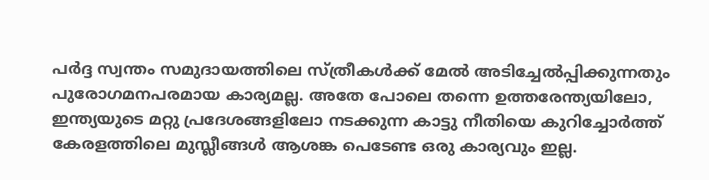പർദ്ദ സ്വന്തം സമുദായത്തിലെ സ്ത്രീകൾക്ക് മേൽ അടിച്ചേൽപ്പിക്കുന്നതും പുരോഗമനപരമായ കാര്യമല്ല. അതേ പോലെ തന്നെ ഉത്തരേന്ത്യയിലോ, ഇന്ത്യയുടെ മറ്റു പ്രദേശങ്ങളിലോ നടക്കുന്ന കാട്ടു നീതിയെ കുറിച്ചോർത്ത് കേരളത്തിലെ മുസ്ലീങ്ങൾ ആശങ്ക പെടേണ്ട ഒരു കാര്യവും ഇല്ല.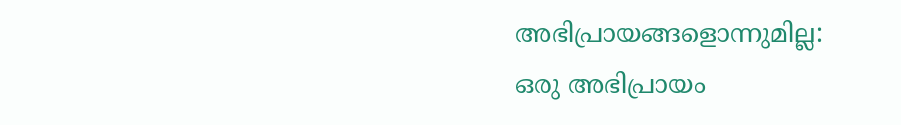അഭിപ്രായങ്ങളൊന്നുമില്ല:
ഒരു അഭിപ്രായം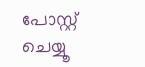പോസ്റ്റ് ചെയ്യൂ